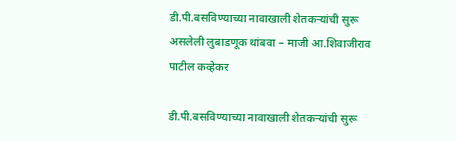डी.पी.बसविण्याच्या नावाखाली शेतकर्‍यांची सुरू असलेली लुबाडणूक थांबवा – माजी आ.शिवाजीराव पाटील कव्हेकर

डी.पी.बसविण्याच्या नावाखाली शेतकर्‍यांची सुरू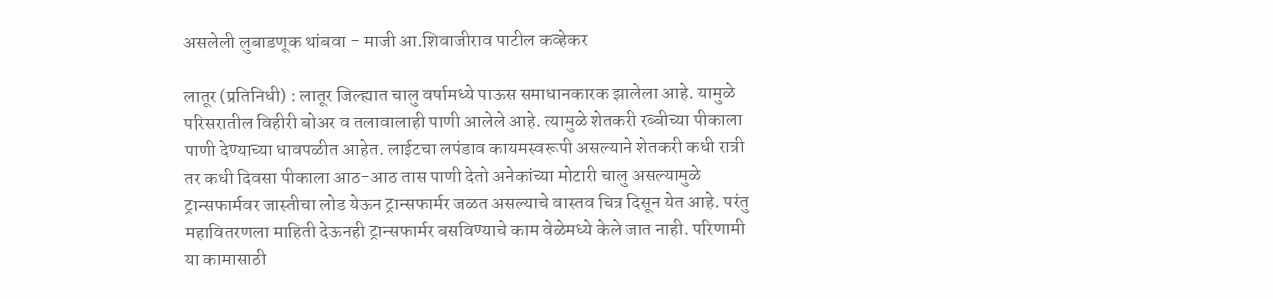असलेली लुबाडणूक थांबवा - माजी आ.शिवाजीराव पाटील कव्हेकर

लातूर (प्रतिनिधी) : लातूर जिल्ह्यात चालु वर्षामध्ये पाऊस समाधानकारक झालेला आहे. यामुळे परिसरातील विहीरी बोअर व तलावालाही पाणी आलेले आहे. त्यामुळे शेतकरी रब्बीच्या पीकाला पाणी देण्याच्या धावपळीत आहेत. लाईटचा लपंडाव कायमस्वरूपी असल्याने शेतकरी कधी रात्री तर कधी दिवसा पीकाला आठ-आठ तास पाणी देतो अनेकांच्या मोटारी चालु असल्यामुळे ट्रान्सफार्मवर जास्तीचा लोड येऊन ट्रान्सफार्मर जळत असल्याचे वास्तव चित्र दिसून येत आहे. परंतु महावितरणला माहिती देऊनही ट्रान्सफार्मर बसविण्याचे काम वेळेमध्ये केले जात नाही. परिणामी या कामासाठी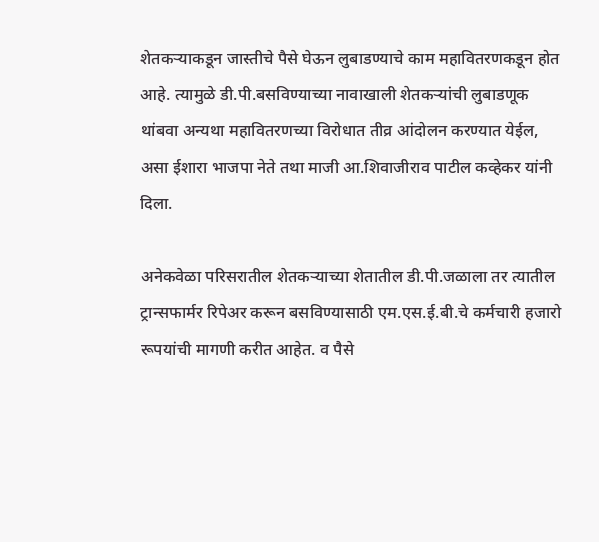शेतकर्‍याकडून जास्तीचे पैसे घेऊन लुबाडण्याचे काम महावितरणकडून होत आहे. त्यामुळे डी.पी.बसविण्याच्या नावाखाली शेतकर्‍यांची लुबाडणूक थांबवा अन्यथा महावितरणच्या विरोधात तीव्र आंदोलन करण्यात येईल, असा ईशारा भाजपा नेते तथा माजी आ.शिवाजीराव पाटील कव्हेकर यांनी दिला.

अनेकवेळा परिसरातील शेतकर्‍याच्या शेतातील डी.पी.जळाला तर त्यातील ट्रान्सफार्मर रिपेअर करून बसविण्यासाठी एम.एस.ई.बी.चे कर्मचारी हजारो रूपयांची मागणी करीत आहेत. व पैसे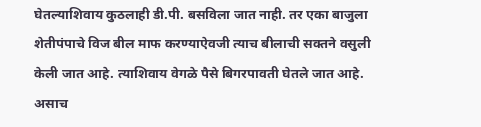घेतल्याशिवाय कुठलाही डी.पी. बसविला जात नाही. तर एका बाजुला शेतीपंपाचे विज बील माफ करण्याऐवजी त्याच बीलाची सक्‍तने वसुली केली जात आहे. त्याशिवाय वेगळे पैसे बिगरपावती घेतले जात आहे. असाच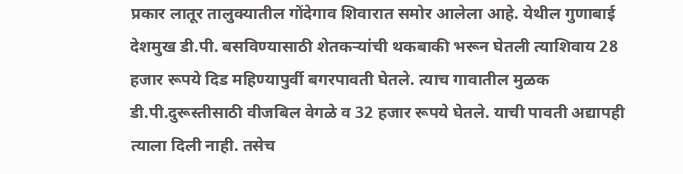प्रकार लातूर तालुक्यातील गोंदेगाव शिवारात समोर आलेला आहे. येथील गुणाबाई देशमुख डी.पी. बसविण्यासाठी शेतकर्‍यांची थकबाकी भरून घेतली त्याशिवाय 28 हजार रूपये दिड महिण्यापुर्वी बगरपावती घेतले. त्याच गावातील मुळक डी.पी.दुरूस्तीसाठी वीजबिल वेगळे व 32 हजार रूपये घेतले. याची पावती अद्यापही त्याला दिली नाही. तसेच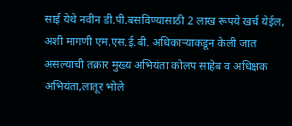साई येथे नवीन डी.पी.बसविण्यासाठी 2 लाख रूपये खर्च येईल, अशी मागणी एम.एस.ई.बी. अधिकार्‍याकडून केली जात असल्याची तक्रार मुख्य अभियंता कोलप साहेब व अधिक्षक अभियंता,लातूर भोले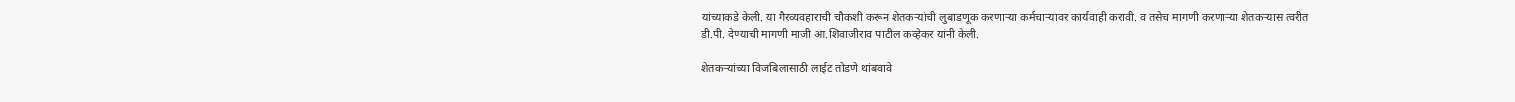यांच्याकडे केली. या गैरव्यवहाराची चौकशी करून शेतकर्‍यांची लुबाडणूक करणार्‍या कर्मचार्‍यावर कार्यवाही करावी. व तसेच मागणी करणार्‍या शेतकर्‍यास त्वरीत डी.पी. देण्याची मागणी माजी आ.शिवाजीराव पाटील कव्हेकर यांनी केली.

शेतकर्‍यांच्या विजबिलासाठी लाईट तोडणे थांबवावे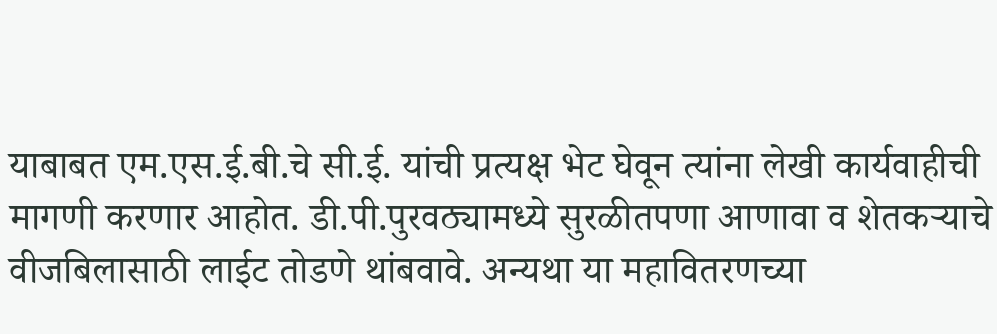याबाबत एम.एस.ई.बी.चे सी.ई. यांची प्रत्यक्ष भेट घेवून त्यांना लेखी कार्यवाहीची मागणी करणार आहोत. डी.पी.पुरवठ्यामध्ये सुरळीतपणा आणावा व शेतकर्‍याचे वीजबिलासाठी लाईट तोडणे थांबवावे. अन्यथा या महावितरणच्या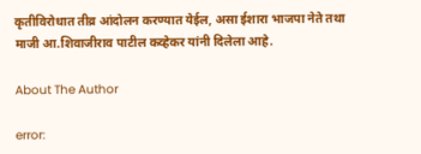कृतीविरोधात तीव्र आंदोलन करण्यात येईल, असा ईशारा भाजपा नेते तथा माजी आ.शिवाजीराव पाटील कव्हेकर यांनी दिलेला आहे.

About The Author

error: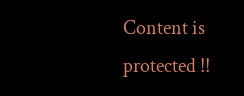Content is protected !!